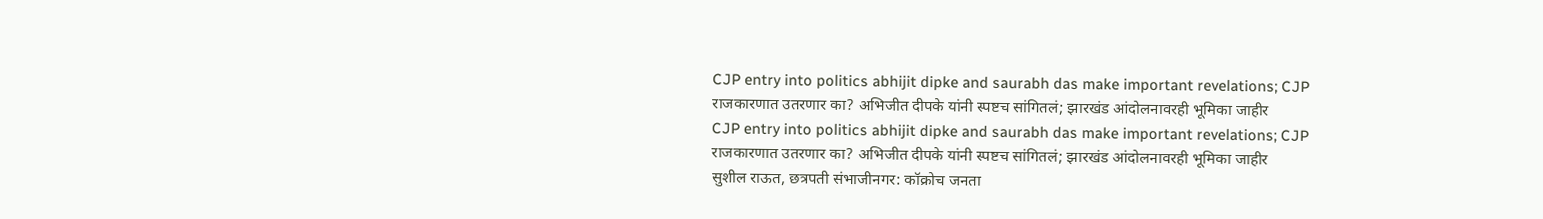CJP entry into politics abhijit dipke and saurabh das make important revelations; CJP राजकारणात उतरणार का? अभिजीत दीपके यांनी स्पष्टच सांगितलं; झारखंड आंदोलनावरही भूमिका जाहीर
CJP entry into politics abhijit dipke and saurabh das make important revelations; CJP राजकारणात उतरणार का? अभिजीत दीपके यांनी स्पष्टच सांगितलं; झारखंड आंदोलनावरही भूमिका जाहीर
सुशील राऊत, छत्रपती संभाजीनगर: कॉक्रोच जनता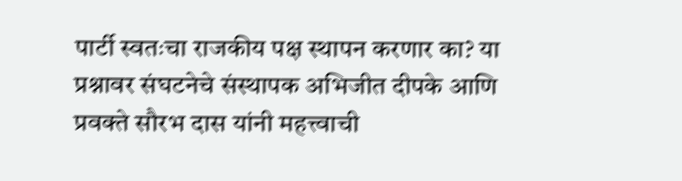पार्टी स्वतःचा राजकीय पक्ष स्थापन करणार का? या प्रश्नावर संघटनेचे संस्थापक अभिजीत दीपके आणि प्रवक्ते सौरभ दास यांनी महत्त्वाची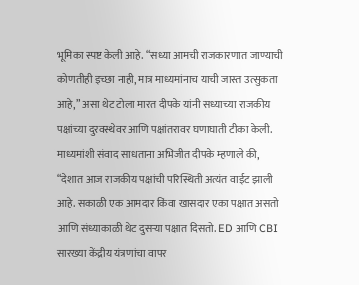भूमिका स्पष्ट केली आहे. “सध्या आमची राजकारणात जाण्याची कोणतीही इच्छा नाही, मात्र माध्यमांनाच याची जास्त उत्सुकता आहे,” असा थेट टोला मारत दीपके यांनी सध्याच्या राजकीय पक्षांच्या दुरवस्थेवर आणि पक्षांतरावर घणाघाती टीका केली.
माध्यमांशी संवाद साधताना अभिजीत दीपके म्हणाले की, “देशात आज राजकीय पक्षांची परिस्थिती अत्यंत वाईट झाली आहे. सकाळी एक आमदार किंवा खासदार एका पक्षात असतो आणि संध्याकाळी थेट दुसऱ्या पक्षात दिसतो. ED आणि CBI सारख्या केंद्रीय यंत्रणांचा वापर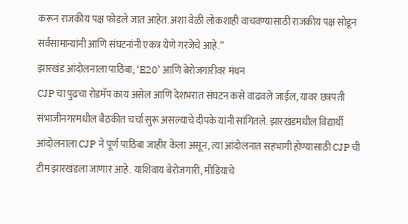करून राजकीय पक्ष फोडले जात आहेत. अशा वेळी लोकशाही वाचवण्यासाठी राजकीय पक्ष सोडून सर्वसामान्यांनी आणि संघटनांनी एकत्र येणे गरजेचे आहे.”
झारखंड आंदोलनाला पाठिंबा; ‘E20’ आणि बेरोजगारीवर मंथन
CJP चा पुढचा रोडमॅप काय असेल आणि देशभरात संघटन कसे वाढवले जाईल, यावर छत्रपती संभाजीनगरमधील बैठकीत चर्चा सुरू असल्याचे दीपके यांनी सांगितले. झारखंडमधील विद्यार्थी आंदोलनाला CJP ने पूर्ण पाठिंबा जाहीर केला असून, त्या आंदोलनात सहभागी होण्यासाठी CJP ची टीम झारखंडला जाणार आहे. याशिवाय बेरोजगारी, मीडियाचे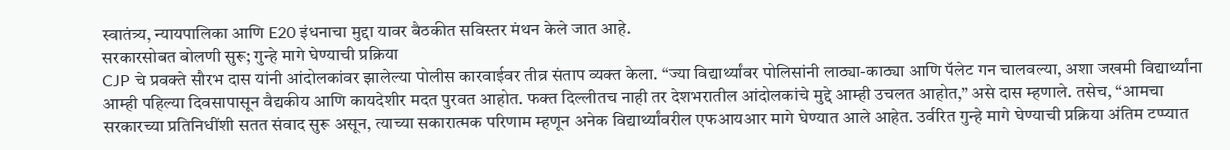स्वातंत्र्य, न्यायपालिका आणि E20 इंधनाचा मुद्दा यावर बैठकीत सविस्तर मंथन केले जात आहे.
सरकारसोबत बोलणी सुरू; गुन्हे मागे घेण्याची प्रक्रिया
CJP चे प्रवक्ते सौरभ दास यांनी आंदोलकांवर झालेल्या पोलीस कारवाईवर तीव्र संताप व्यक्त केला. “ज्या विद्यार्थ्यांवर पोलिसांनी लाठ्या-काठ्या आणि पॅलेट गन चालवल्या, अशा जखमी विद्यार्थ्यांना आम्ही पहिल्या दिवसापासून वैद्यकीय आणि कायदेशीर मदत पुरवत आहोत. फक्त दिल्लीतच नाही तर देशभरातील आंदोलकांचे मुद्दे आम्ही उचलत आहोत,” असे दास म्हणाले. तसेच, “आमचा सरकारच्या प्रतिनिधींशी सतत संवाद सुरू असून, त्याच्या सकारात्मक परिणाम म्हणून अनेक विद्यार्थ्यांवरील एफआयआर मागे घेण्यात आले आहेत. उर्वरित गुन्हे मागे घेण्याची प्रक्रिया अंतिम टप्प्यात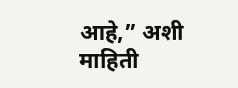आहे,” अशी माहिती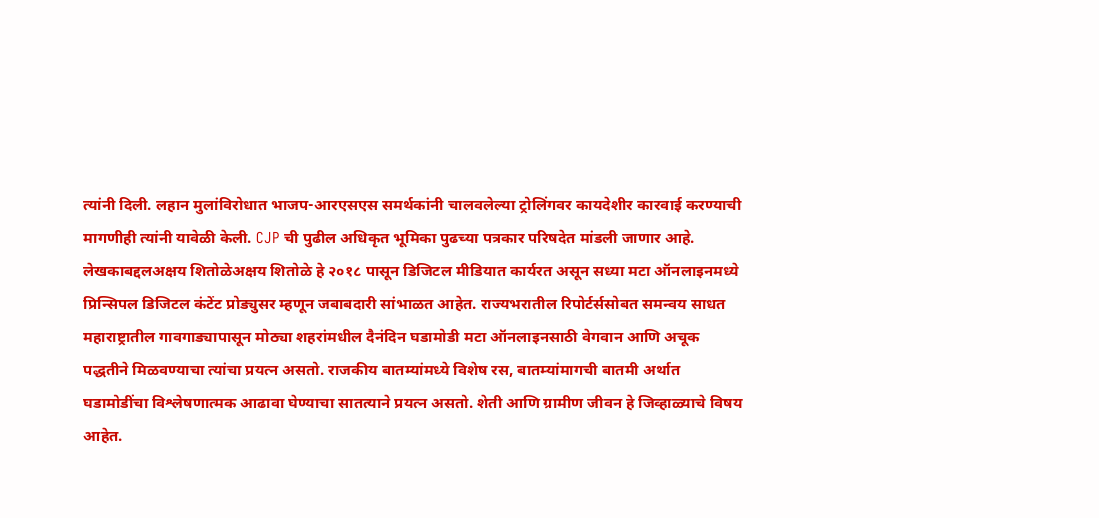त्यांनी दिली. लहान मुलांविरोधात भाजप-आरएसएस समर्थकांनी चालवलेल्या ट्रोलिंगवर कायदेशीर कारवाई करण्याची मागणीही त्यांनी यावेळी केली. CJP ची पुढील अधिकृत भूमिका पुढच्या पत्रकार परिषदेत मांडली जाणार आहे.
लेखकाबद्दलअक्षय शितोळेअक्षय शितोळे हे २०१८ पासून डिजिटल मीडियात कार्यरत असून सध्या मटा ऑनलाइनमध्ये प्रिन्सिपल डिजिटल कंटेंट प्रोड्युसर म्हणून जबाबदारी सांभाळत आहेत. राज्यभरातील रिपोर्टर्ससोबत समन्वय साधत महाराष्ट्रातील गावगाड्यापासून मोठ्या शहरांमधील दैनंदिन घडामोडी मटा ऑनलाइनसाठी वेगवान आणि अचूक पद्धतीने मिळवण्याचा त्यांचा प्रयत्न असतो. राजकीय बातम्यांमध्ये विशेष रस, बातम्यांमागची बातमी अर्थात घडामोडींचा विश्लेषणात्मक आढावा घेण्याचा सातत्याने प्रयत्न असतो. शेती आणि ग्रामीण जीवन हे जिव्हाळ्याचे विषय आहेत.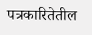पत्रकारितेतील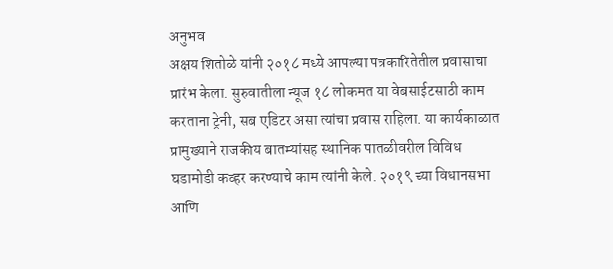अनुभव
अक्षय शितोळे यांनी २०१८ मध्ये आपल्या पत्रकारितेतील प्रवासाचा प्रारंभ केला. सुरुवातीला न्यूज १८ लोकमत या वेबसाईटसाठी काम करताना ट्रेनी, सब एडिटर असा त्यांचा प्रवास राहिला. या कार्यकाळात प्रामुख्याने राजकीय बातम्यांसह स्थानिक पातळीवरील विविध घडामोडी कव्हर करण्याचे काम त्यांनी केले. २०१९ च्या विधानसभा आणि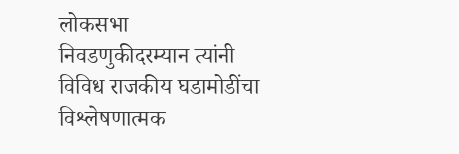लोकसभा निवडणुकीदरम्यान त्यांनी विविध राजकीय घडामोडींचा विश्लेषणात्मक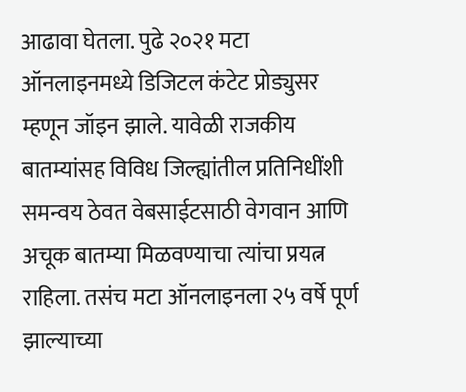आढावा घेतला. पुढे २०२१ मटा ऑनलाइनमध्ये डिजिटल कंटेट प्रोड्युसर म्हणून जॉइन झाले. यावेळी राजकीय बातम्यांसह विविध जिल्ह्यांतील प्रतिनिधींशी समन्वय ठेवत वेबसाईटसाठी वेगवान आणि अचूक बातम्या मिळवण्याचा त्यांचा प्रयत्न राहिला. तसंच मटा ऑनलाइनला २५ वर्षे पूर्ण झाल्याच्या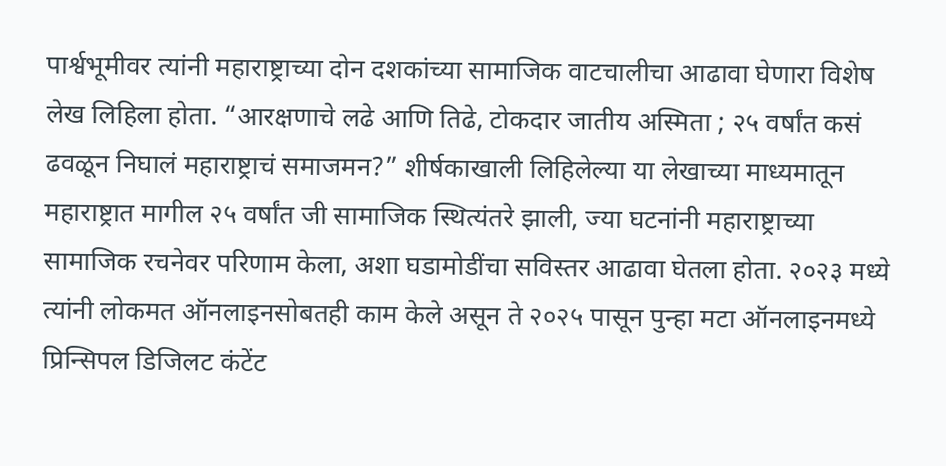पार्श्वभूमीवर त्यांनी महाराष्ट्राच्या दोन दशकांच्या सामाजिक वाटचालीचा आढावा घेणारा विशेष लेख लिहिला होता. “आरक्षणाचे लढे आणि तिढे, टोकदार जातीय अस्मिता ; २५ वर्षांत कसं ढवळून निघालं महाराष्ट्राचं समाजमन?” शीर्षकाखाली लिहिलेल्या या लेखाच्या माध्यमातून महाराष्ट्रात मागील २५ वर्षांत जी सामाजिक स्थित्यंतरे झाली, ज्या घटनांनी महाराष्ट्राच्या सामाजिक रचनेवर परिणाम केला, अशा घडामोडींचा सविस्तर आढावा घेतला होता. २०२३ मध्ये त्यांनी लोकमत ऑनलाइनसोबतही काम केले असून ते २०२५ पासून पुन्हा मटा ऑनलाइनमध्ये प्रिन्सिपल डिजिलट कंटेंट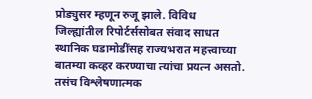प्रोड्युसर म्हणून रुजू झाले. विविध जिल्ह्यांतील रिपोर्टर्ससोबत संवाद साधत स्थानिक घडामोडींसह राज्यभरात महत्त्वाच्या बातम्या कव्हर करण्याचा त्यांचा प्रयत्न असतो. तसंच विश्लेषणात्मक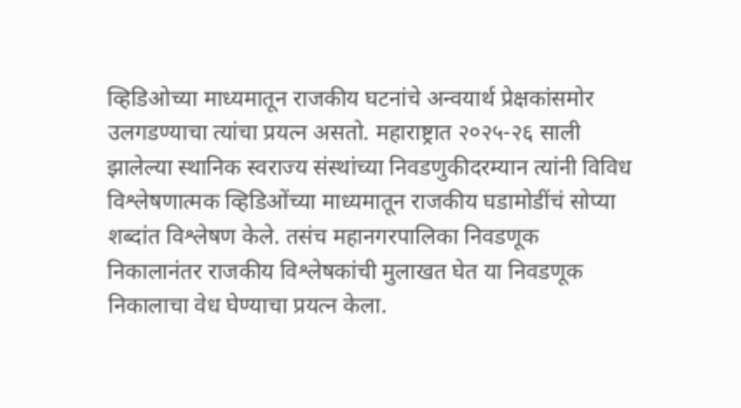व्हिडिओच्या माध्यमातून राजकीय घटनांचे अन्वयार्थ प्रेक्षकांसमोर उलगडण्याचा त्यांचा प्रयत्न असतो. महाराष्ट्रात २०२५-२६ साली झालेल्या स्थानिक स्वराज्य संस्थांच्या निवडणुकीदरम्यान त्यांनी विविध विश्लेषणात्मक व्हिडिओंच्या माध्यमातून राजकीय घडामोडींचं सोप्या शब्दांत विश्लेषण केले. तसंच महानगरपालिका निवडणूक निकालानंतर राजकीय विश्लेषकांची मुलाखत घेत या निवडणूक निकालाचा वेध घेण्याचा प्रयत्न केला.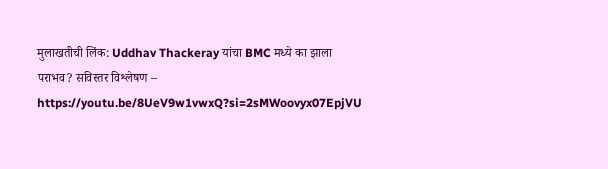मुलाखतीची लिंक: Uddhav Thackeray यांचा BMC मध्ये का झाला पराभव? सविस्तर विश्लेषण – https://youtu.be/8UeV9w1vwxQ?si=2sMWoovyx07EpjVU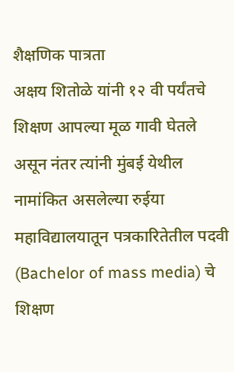शैक्षणिक पात्रता
अक्षय शितोळे यांनी १२ वी पर्यंतचे शिक्षण आपल्या मूळ गावी घेतले असून नंतर त्यांनी मुंबई येथील नामांकित असलेल्या रुईया महाविद्यालयातून पत्रकारितेतील पदवी (Bachelor of mass media) चे शिक्षण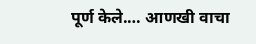पूर्ण केले.… आणखी वाचा